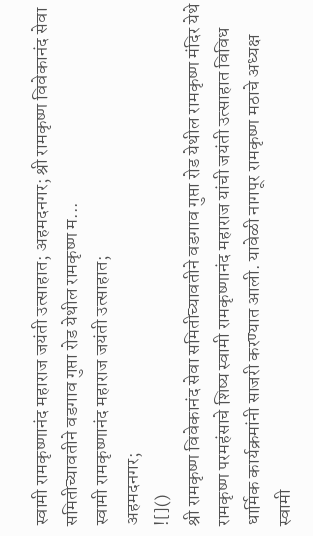स्वामी रामकृष्णानंद महाराज जयंती उत्साहात; अहमदनगर; श्री रामकृष्ण विवेकानंद सेवा समितीच्यावतीने वडगाव गुप्ता रोड येथील रामकृष्ण म...
स्वामी रामकृष्णानंद महाराज जयंती उत्साहात;
अहमदनगर;
![]()
श्री रामकृष्ण विवेकानंद सेवा समितीच्यावतीने वडगाव गुप्ता रोड येथील रामकृष्ण मंदिर येथे रामकृष्ण परमहंसाचे शिष्य स्वामी रामकृष्णानंद महाराज यांची जयंती उत्साहात विविध धार्मिक कार्यक्रमांनी साजरी करण्यात आली. यावेळी नागपूर रामकृष्ण मठाचे अध्यक्ष स्वामी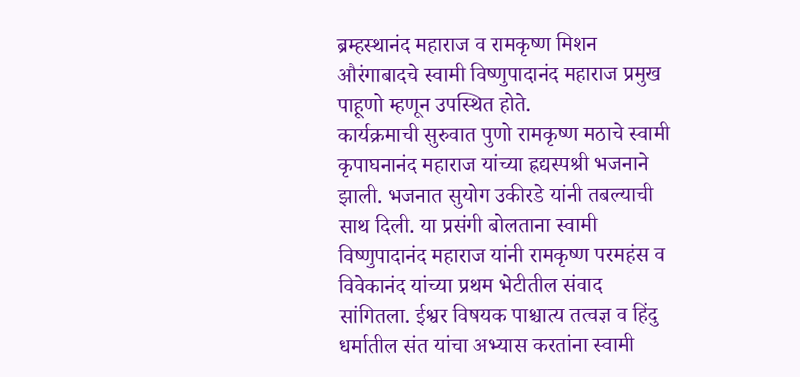ब्रम्हस्थानंद महाराज व रामकृष्ण मिशन औरंगाबादचे स्वामी विष्णुपादानंद महाराज प्रमुख पाहूणो म्हणून उपस्थित होते.
कार्यक्रमाची सुरुवात पुणो रामकृष्ण मठाचे स्वामी कृपाघनानंद महाराज यांच्या ह्रद्यस्पश्री भजनाने झाली. भजनात सुयोग उकीरडे यांनी तबल्याची साथ दिली. या प्रसंगी बोलताना स्वामी विष्णुपादानंद महाराज यांनी रामकृष्ण परमहंस व विवेकानंद यांच्या प्रथम भेटीतील संवाद सांगितला. ईश्वर विषयक पाश्चात्य तत्वज्ञ व हिंदु धर्मातील संत यांचा अभ्यास करतांना स्वामी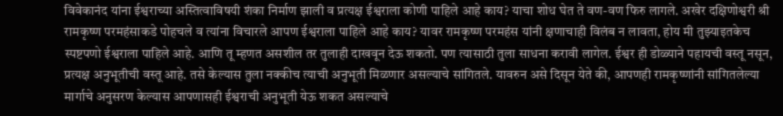विवेकानंद यांना ईश्वराच्या अस्तित्वाविषयी शंका निर्माण झाली व प्रत्यक्ष ईश्वराला कोणी पाहिले आहे काय? याचा शोध घेत ते वण-वण फिरु लागले. अखेर दक्षिणोश्वरी श्री रामकृष्ण परमहंसाकडे पोहचले व त्यांना विचारले आपण ईश्वराला पाहिले आहे काय? यावर रामकृष्ण परमहंस यांनी क्षणाचाही विलंब न लावता, होय मी तुझ्याइतकेच स्पष्टपणो ईश्वराला पाहिले आहे. आणि तू म्हणत असशील तर तुलाही दाखवून देऊ शकतो. पण त्यासाठी तुला साधना करावी लागेल. ईश्वर ही डोळ्याने पहायची वस्तू नसून, प्रत्यक्ष अनुभूतीची वस्तू आहे. तसे केल्यास तुला नक्कीच त्याची अनुभूती मिळणार असल्याचे सांगितले. यावरुन असे दिसून येते की, आपणही रामकृष्णांनी सांगितलेल्या मार्गाचे अनुसरण केल्यास आपणासही ईश्वराची अनुभूती येऊ शकत असल्याचे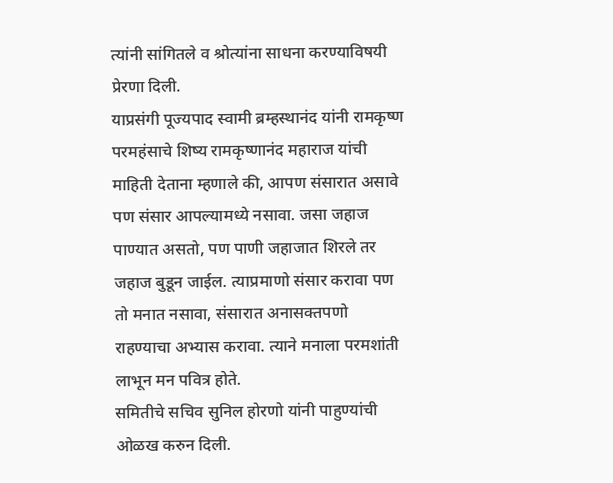त्यांनी सांगितले व श्रोत्यांना साधना करण्याविषयी प्रेरणा दिली.
याप्रसंगी पूज्यपाद स्वामी ब्रम्हस्थानंद यांनी रामकृष्ण परमहंसाचे शिष्य रामकृष्णानंद महाराज यांची माहिती देताना म्हणाले की, आपण संसारात असावे पण संसार आपल्यामध्ये नसावा. जसा जहाज पाण्यात असतो, पण पाणी जहाजात शिरले तर जहाज बुडून जाईल. त्याप्रमाणो संसार करावा पण तो मनात नसावा, संसारात अनासक्तपणो राहण्याचा अभ्यास करावा. त्याने मनाला परमशांती लाभून मन पवित्र होते.
समितीचे सचिव सुनिल होरणो यांनी पाहुण्यांची ओळख करुन दिली.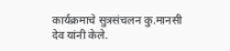कार्यक्रमाचे सुत्रसंचलन कु.मानसी देव यांनी केले.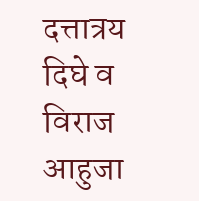दत्तात्रय दिघे व विराज आहुजा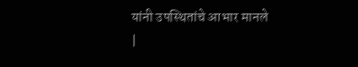यांनी उपस्थितांचे आभार मानले
|